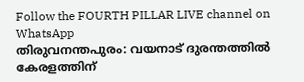Follow the FOURTH PILLAR LIVE channel on WhatsApp
തിരുവനന്തപുരം: വയനാട് ദുരന്തത്തിൽ കേരളത്തിന്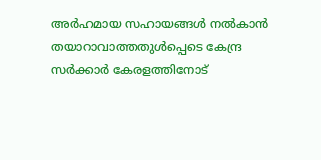അർഹമായ സഹായങ്ങൾ നൽകാൻ തയാറാവാത്തതുൾപ്പെടെ കേന്ദ്ര സർക്കാർ കേരളത്തിനോട്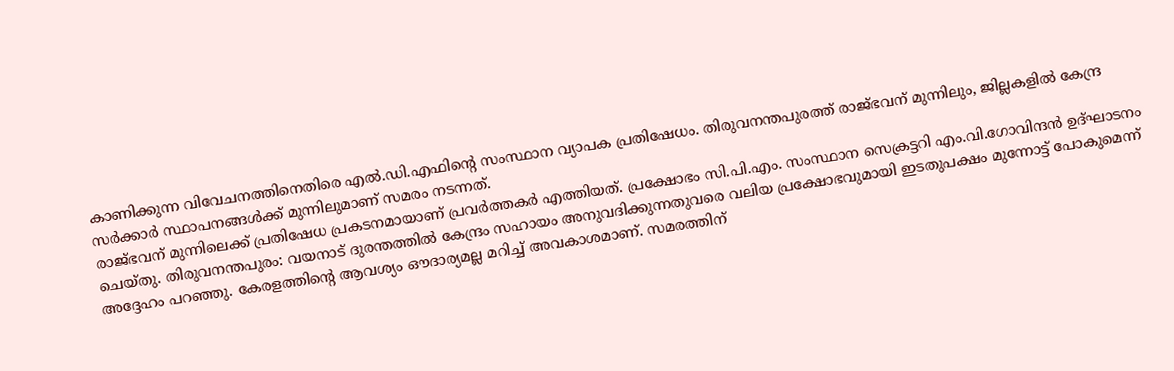കാണിക്കുന്ന വിവേചനത്തിനെതിരെ എൽ.ഡി.എഫിന്റെ സംസ്ഥാന വ്യാപക പ്രതിഷേധം. തിരുവനന്തപുരത്ത് രാജ്ഭവന് മുന്നിലും, ജില്ലകളിൽ കേന്ദ്ര സർക്കാർ സ്ഥാപനങ്ങൾക്ക് മുന്നിലുമാണ് സമരം നടന്നത്.
രാജ്ഭവന് മുന്നിലെക്ക് പ്രതിഷേധ പ്രകടനമായാണ് പ്രവർത്തകർ എത്തിയത്. പ്രക്ഷോഭം സി.പി.എം. സംസ്ഥാന സെക്രട്ടറി എം.വി.ഗോവിന്ദൻ ഉദ്ഘാടനം ചെയ്തു. തിരുവനന്തപുരം: വയനാട് ദുരന്തത്തിൽ കേന്ദ്രം സഹായം അനുവദിക്കുന്നതുവരെ വലിയ പ്രക്ഷോഭവുമായി ഇടതുപക്ഷം മുന്നോട്ട് പോകുമെന്ന് അദ്ദേഹം പറഞ്ഞു. കേരളത്തിന്റെ ആവശ്യം ഔദാര്യമല്ല മറിച്ച് അവകാശമാണ്. സമരത്തിന്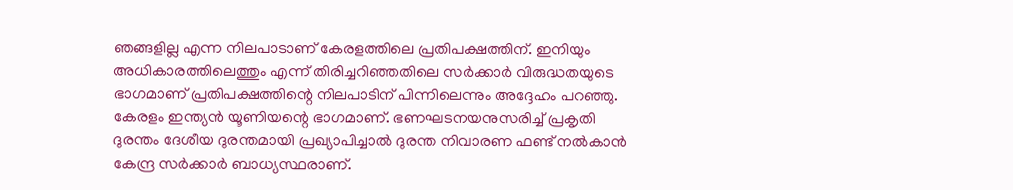ഞങ്ങളില്ല എന്ന നിലപാടാണ് കേരളത്തിലെ പ്രതിപക്ഷത്തിന്. ഇനിയും അധികാരത്തിലെത്തും എന്ന് തിരിച്ചറിഞ്ഞതിലെ സർക്കാർ വിരുദ്ധതയുടെ ഭാഗമാണ് പ്രതിപക്ഷത്തിന്റെ നിലപാടിന് പിന്നിലെന്നും അദ്ദേഹം പറഞ്ഞു.
കേരളം ഇന്ത്യൻ യൂണിയന്റെ ഭാഗമാണ്. ഭണഘടനയനുസരിച്ച് പ്രകൃതി ദുരന്തം ദേശീയ ദുരന്തമായി പ്രഖ്യാപിച്ചാൽ ദുരന്ത നിവാരണ ഫണ്ട് നൽകാൻ കേന്ദ്ര സർക്കാർ ബാധ്യസ്ഥരാണ്.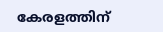കേരളത്തിന്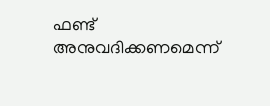ഫണ്ട് അനുവദിക്കണമെന്ന്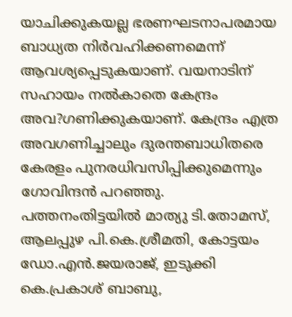യാചിക്കുകയല്ല ഭരണഘടനാപരമായ ബാധ്യത നിർവഹിക്കണമെന്ന് ആവശ്യപ്പെടുകയാണ്. വയനാടിന് സഹായം നൽകാതെ കേന്ദ്രം അവ?ഗണിക്കുകയാണ്. കേന്ദ്രം എത്ര അവഗണിച്ചാലും ദുരന്തബാധിതരെ കേരളം പുനരധിവസിപ്പിക്കുമെന്നും ഗോവിന്ദൻ പറഞ്ഞു.
പത്തനംതിട്ടയിൽ മാത്യു ടി.തോമസ്, ആലപ്പുഴ പി.കെ.ശ്രീമതി, കോട്ടയം ഡോ.എൻ.ജയരാജ്, ഇടുക്കി കെ.പ്രകാശ് ബാബു,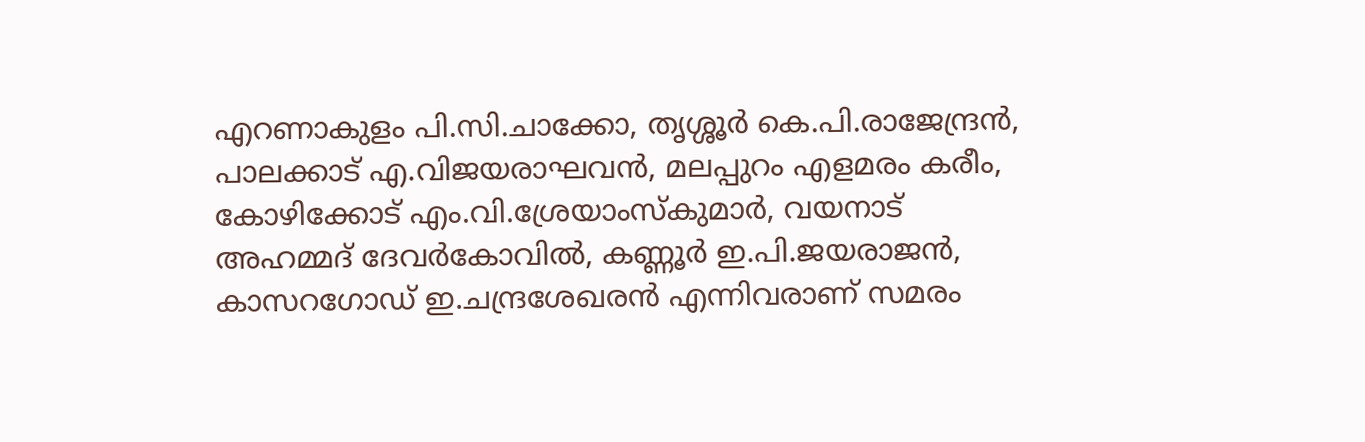എറണാകുളം പി.സി.ചാക്കോ, തൃശ്ശൂർ കെ.പി.രാജേന്ദ്രൻ, പാലക്കാട് എ.വിജയരാഘവൻ, മലപ്പുറം എളമരം കരീം, കോഴിക്കോട് എം.വി.ശ്രേയാംസ്കുമാർ, വയനാട് അഹമ്മദ് ദേവർകോവിൽ, കണ്ണൂർ ഇ.പി.ജയരാജൻ, കാസറഗോഡ് ഇ.ചന്ദ്രശേഖരൻ എന്നിവരാണ് സമരം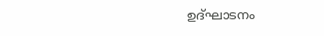ഉദ്ഘാടനം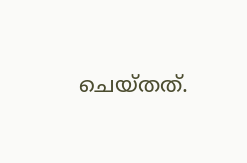ചെയ്തത്.